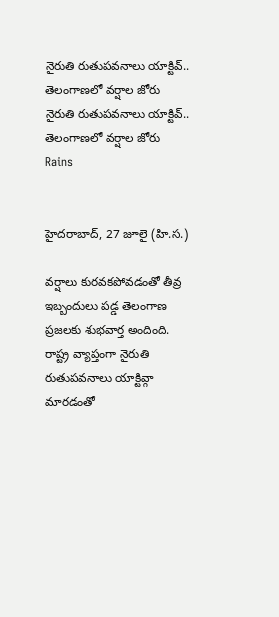నైరుతి రుతుపవనాలు యాక్టివ్.. తెలంగాణలో వర్షాల జోరు
నైరుతి రుతుపవనాలు యాక్టివ్.. తెలంగాణలో వర్షాల జోరు
Rains


హైదరాబాద్, 27 జూలై (హి.స.)

వర్షాలు కురవకపోవడంతో తీవ్ర ఇబ్బందులు పడ్డ తెలంగాణ ప్రజలకు శుభవార్త అందింది. రాష్ట్ర వ్యాప్తంగా నైరుతి రుతుపవనాలు యాక్టివ్గా మారడంతో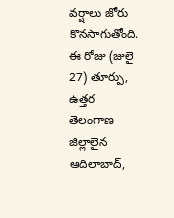వర్షాలు జోరు కొనసాగుతోంది. ఈ రోజు (జులై 27) తూర్పు, ఉత్తర తెలంగాణ జిల్లాలైన ఆదిలాబాద్,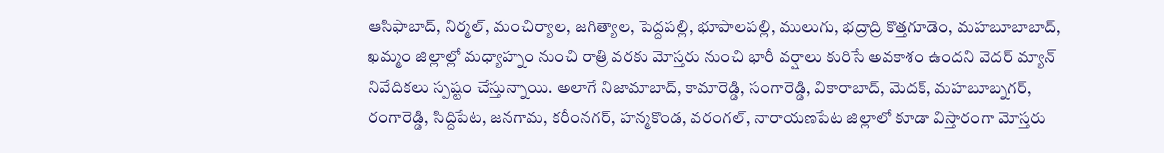ఆసిఫాబాద్, నిర్మల్, మంచిర్యాల, జగిత్యాల, పెద్దపల్లి, భూపాలపల్లి, ములుగు, భద్రాద్రి కొత్తగూడెం, మహబూబాబాద్, ఖమ్మం జిల్లాల్లో మధ్యాహ్నం నుంచి రాత్రి వరకు మోస్తరు నుంచి భారీ వర్షాలు కురిసే అవకాశం ఉందని వెదర్ మ్యాన్ నివేదికలు స్పష్టం చేస్తున్నాయి. అలాగే నిజామాబాద్, కామారెడ్డి, సంగారెడ్డి, వికారాబాద్, మెదక్, మహబూబ్నగర్, రంగారెడ్డి, సిద్దిపేట, జనగామ, కరీంనగర్, హన్మకొండ, వరంగల్, నారాయణపేట జిల్లాలో కూడా విస్తారంగా మోస్తరు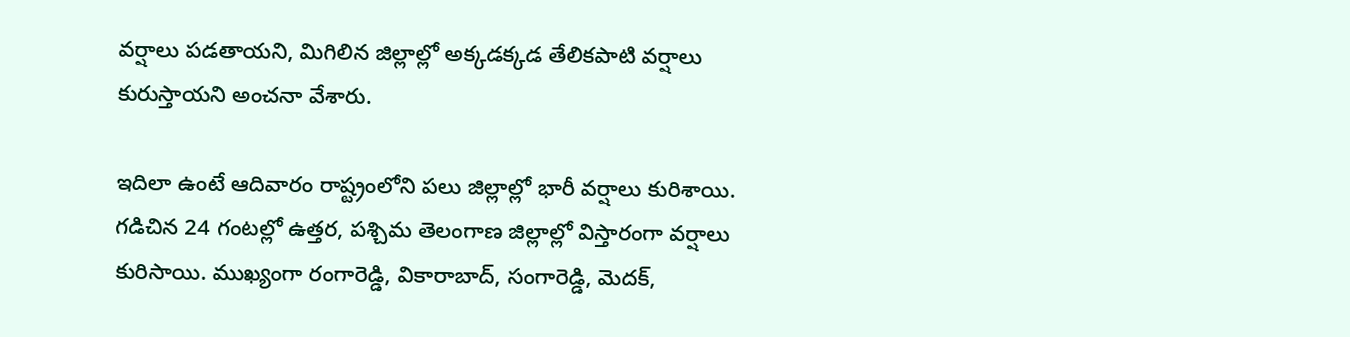వర్షాలు పడతాయని, మిగిలిన జిల్లాల్లో అక్కడక్కడ తేలికపాటి వర్షాలు కురుస్తాయని అంచనా వేశారు.

ఇదిలా ఉంటే ఆదివారం రాష్ట్రంలోని పలు జిల్లాల్లో భారీ వర్షాలు కురిశాయి. గడిచిన 24 గంటల్లో ఉత్తర, పశ్చిమ తెలంగాణ జిల్లాల్లో విస్తారంగా వర్షాలు కురిసాయి. ముఖ్యంగా రంగారెడ్డి, వికారాబాద్, సంగారెడ్డి, మెదక్,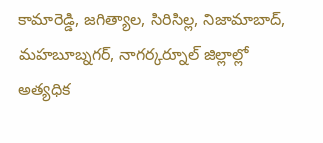కామారెడ్డి, జగిత్యాల, సిరిసిల్ల, నిజామాబాద్, మహబూబ్నగర్, నాగర్కర్నూల్ జిల్లాల్లో అత్యధిక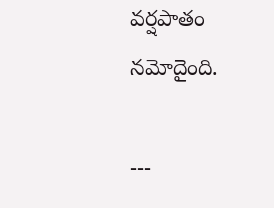వర్షపాతం నమోదైంది.

---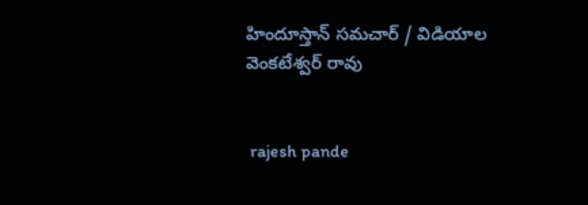హిందూస్తాన్ సమచార్ / విడియాల వెంకటేశ్వర్ రావు


 rajesh pande